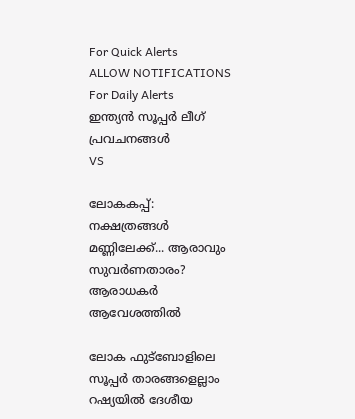For Quick Alerts
ALLOW NOTIFICATIONS
For Daily Alerts
ഇന്ത്യന്‍ സൂപ്പര്‍ ലീഗ്‌ പ്രവചനങ്ങൾ
VS

ലോകകപ്പ്: നക്ഷത്രങ്ങള്‍ മണ്ണിലേക്ക്... ആരാവും സുവര്‍ണതാരം? ആരാധകര്‍ ആവേശത്തില്‍

ലോക ഫുട്‌ബോളിലെ സൂപ്പര്‍ താരങ്ങളെല്ലാം റഷ്യയില്‍ ദേശീയ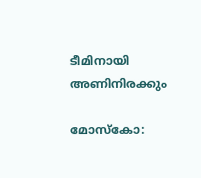ടീമിനായി അണിനിരക്കും

മോസ്‌കോ: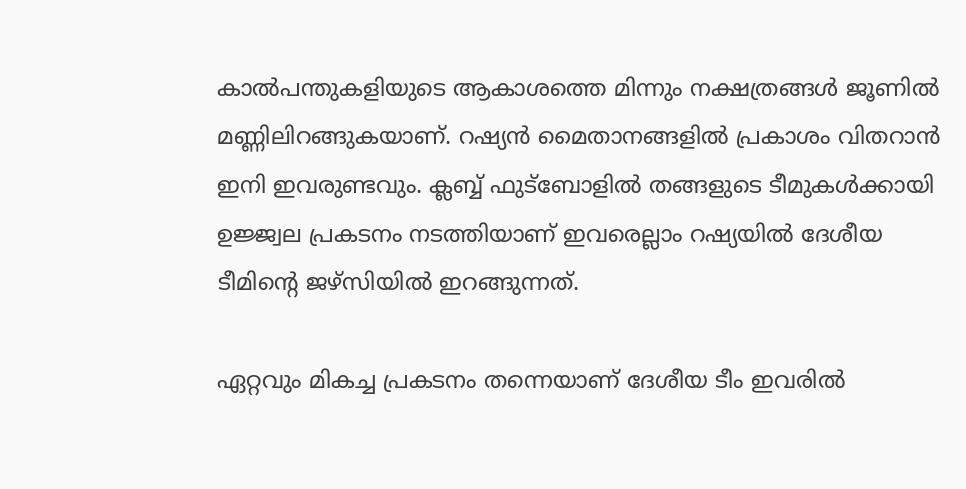കാല്‍പന്തുകളിയുടെ ആകാശത്തെ മിന്നും നക്ഷത്രങ്ങള്‍ ജൂണില്‍ മണ്ണിലിറങ്ങുകയാണ്. റഷ്യന്‍ മൈതാനങ്ങളില്‍ പ്രകാശം വിതറാന്‍ ഇനി ഇവരുണ്ടവും. ക്ലബ്ബ് ഫുട്‌ബോളില്‍ തങ്ങളുടെ ടീമുകള്‍ക്കായി ഉജ്ജ്വല പ്രകടനം നടത്തിയാണ് ഇവരെല്ലാം റഷ്യയില്‍ ദേശീയ ടീമിന്റെ ജഴ്‌സിയില്‍ ഇറങ്ങുന്നത്.

ഏറ്റവും മികച്ച പ്രകടനം തന്നെയാണ് ദേശീയ ടീം ഇവരില്‍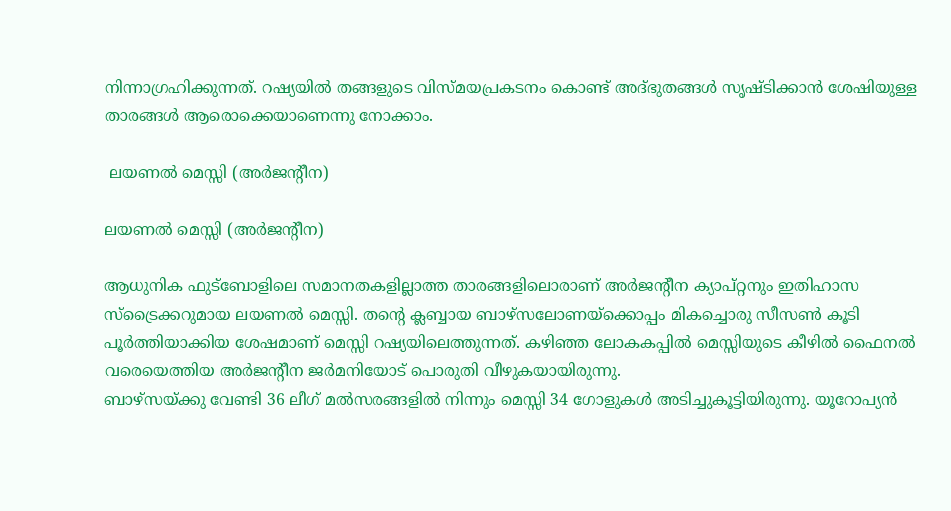നിന്നാഗ്രഹിക്കുന്നത്. റഷ്യയില്‍ തങ്ങളുടെ വിസ്മയപ്രകടനം കൊണ്ട് അദ്ഭുതങ്ങള്‍ സൃഷ്ടിക്കാന്‍ ശേഷിയുള്ള താരങ്ങള്‍ ആരൊക്കെയാണെന്നു നോക്കാം.

 ലയണല്‍ മെസ്സി (അര്‍ജന്റീന)

ലയണല്‍ മെസ്സി (അര്‍ജന്റീന)

ആധുനിക ഫുട്‌ബോളിലെ സമാനതകളില്ലാത്ത താരങ്ങളിലൊരാണ് അര്‍ജന്റീന ക്യാപ്റ്റനും ഇതിഹാസ സ്‌ട്രൈക്കറുമായ ലയണല്‍ മെസ്സി. തന്റെ ക്ലബ്ബായ ബാഴ്‌സലോണയ്‌ക്കൊപ്പം മികച്ചൊരു സീസണ്‍ കൂടി പൂര്‍ത്തിയാക്കിയ ശേഷമാണ് മെസ്സി റഷ്യയിലെത്തുന്നത്. കഴിഞ്ഞ ലോകകപ്പില്‍ മെസ്സിയുടെ കീഴില്‍ ഫൈനല്‍ വരെയെത്തിയ അര്‍ജന്റീന ജര്‍മനിയോട് പൊരുതി വീഴുകയായിരുന്നു.
ബാഴ്‌സയ്ക്കു വേണ്ടി 36 ലീഗ് മല്‍സരങ്ങളില്‍ നിന്നും മെസ്സി 34 ഗോളുകള്‍ അടിച്ചുകൂട്ടിയിരുന്നു. യൂറോപ്യന്‍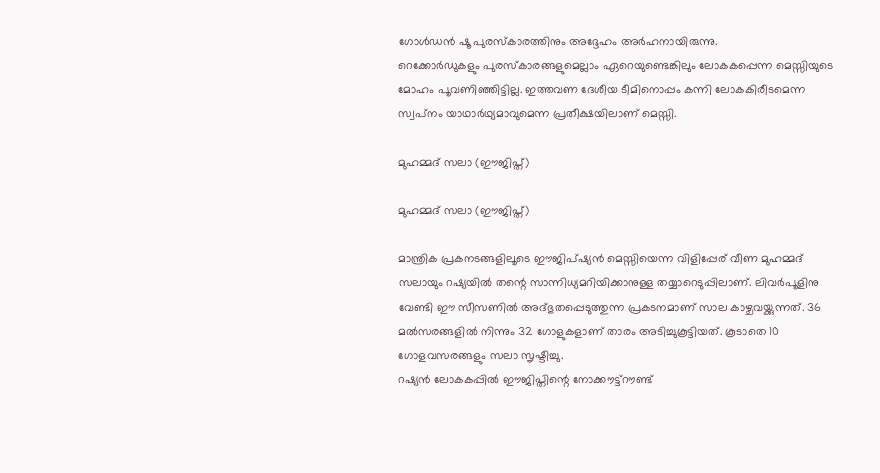ഗോള്‍ഡന്‍ ഷൂ പുരസ്‌കാരത്തിനും അദ്ദേഹം അര്‍ഹനായിരുന്നു.
റെക്കോര്‍ഡുകളും പുരസ്‌കാരങ്ങളുമെല്ലാം ഏറെയുണ്ടെങ്കിലും ലോകകപ്പെന്ന മെസ്സിയുടെ മോഹം പൂവണിഞ്ഞിട്ടില്ല. ഇത്തവണ ദേശീയ ടീമിനൊപ്പം കന്നി ലോകകിരീടമെന്ന സ്വപ്‌നം യാഥാര്‍ഥ്യമാവുമെന്ന പ്രതീക്ഷയിലാണ് മെസ്സി.

മുഹമ്മദ് സലാ (ഈജിപ്ത്)

മുഹമ്മദ് സലാ (ഈജിപ്ത്)

മാന്ത്രിക പ്രകനടങ്ങളിലൂടെ ഈജിപ്ഷ്യന്‍ മെസ്സിയെന്ന വിളിപ്പേര് വീണ മുഹമ്മദ് സലായും റഷ്യയില്‍ തന്റെ സാന്നിധ്യമറിയിക്കാനുള്ള തയ്യാറെടുപ്പിലാണ്. ലിവര്‍പൂളിനു വേണ്ടി ഈ സീസണില്‍ അദ്ഭുതപ്പെടുത്തുന്ന പ്രകടനമാണ് സാല കാഴ്ചവയ്ക്കുന്നത്. 36 മല്‍സരങ്ങളില്‍ നിന്നും 32 ഗോളുകളാണ് താരം അടിച്ചുകൂട്ടിയത്. കൂടാതെ 10 ഗോളവസരങ്ങളും സലാ സൃഷ്ടിച്ചു.
റഷ്യന്‍ ലോകകപ്പില്‍ ഈജിപ്തിന്റെ നോക്കൗട്ട്‌റൗണ്ട്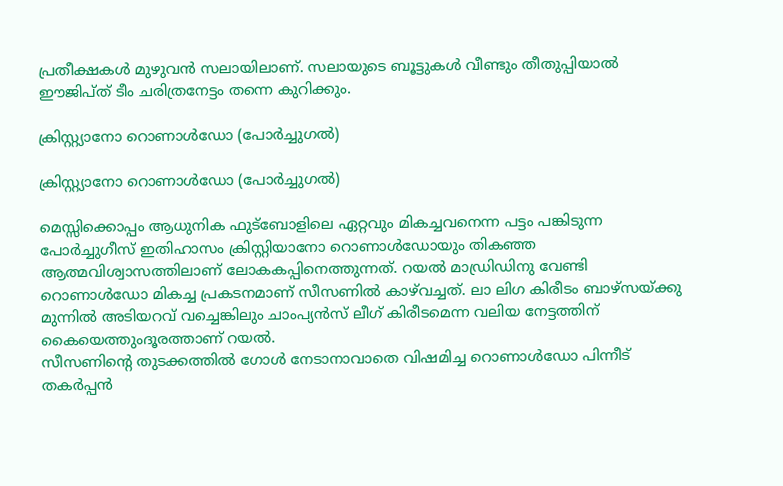പ്രതീക്ഷകള്‍ മുഴുവന്‍ സലായിലാണ്. സലായുടെ ബൂട്ടുകള്‍ വീണ്ടും തീതുപ്പിയാല്‍ ഈജിപ്ത് ടീം ചരിത്രനേട്ടം തന്നെ കുറിക്കും.

ക്രിസ്റ്റ്യാനോ റൊണാള്‍ഡോ (പോര്‍ച്ചുഗല്‍)

ക്രിസ്റ്റ്യാനോ റൊണാള്‍ഡോ (പോര്‍ച്ചുഗല്‍)

മെസ്സിക്കൊപ്പം ആധുനിക ഫുട്‌ബോളിലെ ഏറ്റവും മികച്ചവനെന്ന പട്ടം പങ്കിടുന്ന പോര്‍ച്ചുഗീസ് ഇതിഹാസം ക്രിസ്റ്റിയാനോ റൊണാള്‍ഡോയും തികഞ്ഞ ആത്മവിശ്വാസത്തിലാണ് ലോകകപ്പിനെത്തുന്നത്. റയല്‍ മാഡ്രിഡിനു വേണ്ടി റൊണാള്‍ഡോ മികച്ച പ്രകടനമാണ് സീസണില്‍ കാഴ്‌വച്ചത്. ലാ ലിഗ കിരീടം ബാഴ്‌സയ്ക്കു മുന്നില്‍ അടിയറവ് വച്ചെങ്കിലും ചാംപ്യന്‍സ് ലീഗ് കിരീടമെന്ന വലിയ നേട്ടത്തിന് കൈയെത്തുംദൂരത്താണ് റയല്‍.
സീസണിന്റെ തുടക്കത്തില്‍ ഗോള്‍ നേടാനാവാതെ വിഷമിച്ച റൊണാള്‍ഡോ പിന്നീട് തകര്‍പ്പന്‍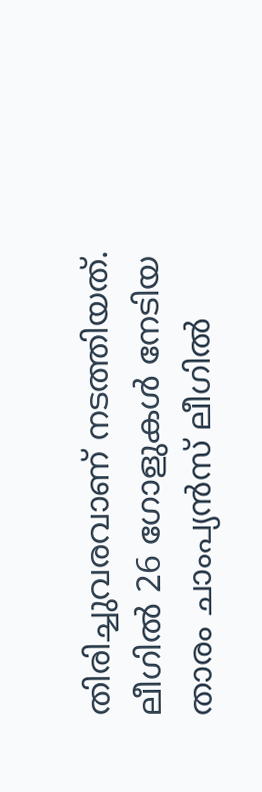തിരിച്ചുവരവാണ് നടത്തിയത്. ലീഗില്‍ 26 ഗോളുകള്‍ നേടിയ താരം ചാംപ്യന്‍സ് ലീഗില്‍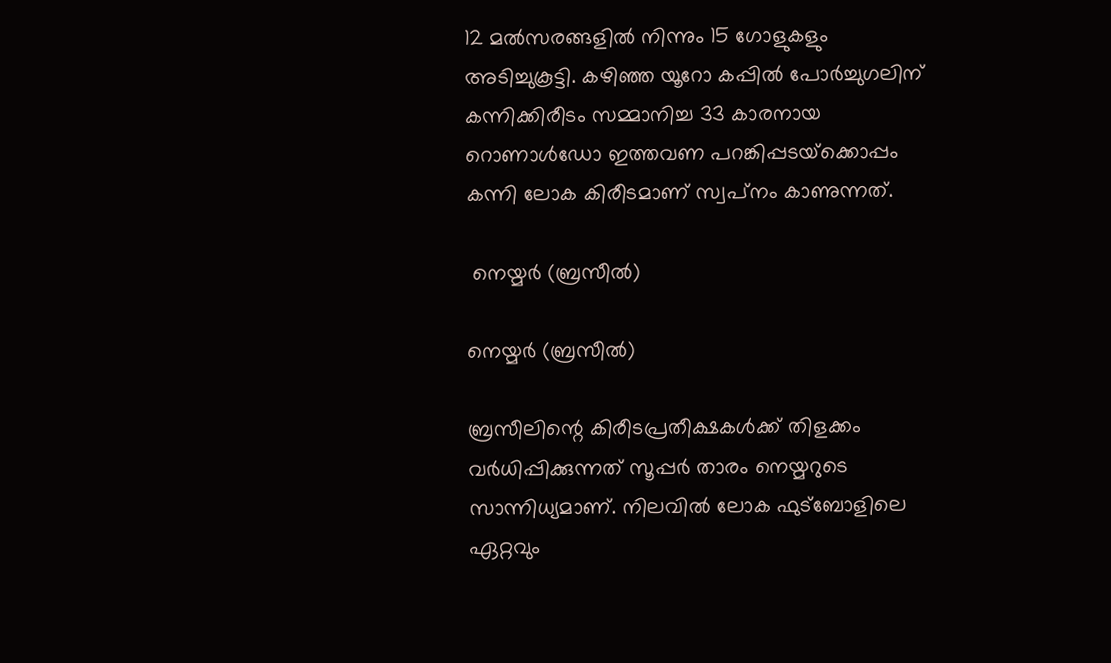12 മല്‍സരങ്ങളില്‍ നിന്നും 15 ഗോളുകളും അടിച്ചുകൂട്ടി. കഴിഞ്ഞ യൂറോ കപ്പില്‍ പോര്‍ച്ചുഗലിന് കന്നിക്കിരീടം സമ്മാനിച്ച 33 കാരനായ റൊണാള്‍ഡോ ഇത്തവണ പറങ്കിപ്പടയ്‌ക്കൊപ്പം കന്നി ലോക കിരീടമാണ് സ്വപ്‌നം കാണുന്നത്.

 നെയ്മര്‍ (ബ്രസീല്‍)

നെയ്മര്‍ (ബ്രസീല്‍)

ബ്രസീലിന്റെ കിരീടപ്രതീക്ഷകള്‍ക്ക് തിളക്കം വര്‍ധിപ്പിക്കുന്നത് സൂപ്പര്‍ താരം നെയ്മറുടെ സാന്നിധ്യമാണ്. നിലവില്‍ ലോക ഫുട്‌ബോളിലെ ഏറ്റവും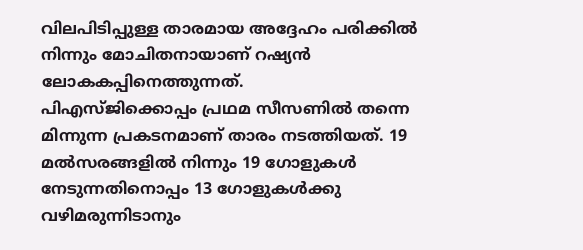വിലപിടിപ്പുള്ള താരമായ അദ്ദേഹം പരിക്കില്‍ നിന്നും മോചിതനായാണ് റഷ്യന്‍ ലോകകപ്പിനെത്തുന്നത്.
പിഎസ്ജിക്കൊപ്പം പ്രഥമ സീസണില്‍ തന്നെ മിന്നുന്ന പ്രകടനമാണ് താരം നടത്തിയത്. 19 മല്‍സരങ്ങളില്‍ നിന്നും 19 ഗോളുകള്‍ നേടുന്നതിനൊപ്പം 13 ഗോളുകള്‍ക്കു വഴിമരുന്നിടാനും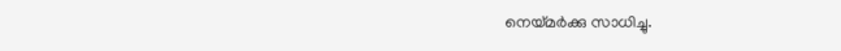നെയ്മര്‍ക്കു സാധിച്ചു.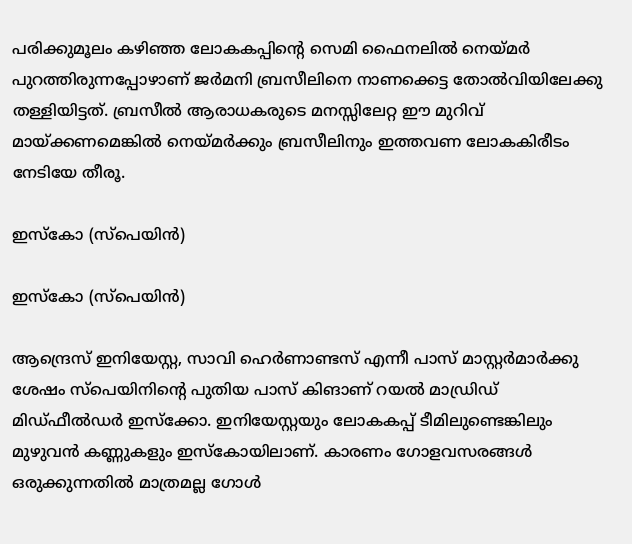പരിക്കുമൂലം കഴിഞ്ഞ ലോകകപ്പിന്റെ സെമി ഫൈനലില്‍ നെയ്മര്‍ പുറത്തിരുന്നപ്പോഴാണ് ജര്‍മനി ബ്രസീലിനെ നാണക്കെട്ട തോല്‍വിയിലേക്കു തള്ളിയിട്ടത്. ബ്രസീല്‍ ആരാധകരുടെ മനസ്സിലേറ്റ ഈ മുറിവ് മായ്ക്കണമെങ്കില്‍ നെയ്മര്‍ക്കും ബ്രസീലിനും ഇത്തവണ ലോകകിരീടം നേടിയേ തീരൂ.

ഇസ്‌കോ (സ്‌പെയിന്‍)

ഇസ്‌കോ (സ്‌പെയിന്‍)

ആന്ദ്രെസ് ഇനിയേസ്റ്റ, സാവി ഹെര്‍ണാണ്ടസ് എന്നീ പാസ് മാസ്റ്റര്‍മാര്‍ക്കു ശേഷം സ്‌പെയിനിന്റെ പുതിയ പാസ് കിങാണ് റയല്‍ മാഡ്രിഡ് മിഡ്ഫീല്‍ഡര്‍ ഇസ്‌ക്കോ. ഇനിയേസ്റ്റയും ലോകകപ്പ് ടീമിലുണ്ടെങ്കിലും മുഴുവന്‍ കണ്ണുകളും ഇസ്‌കോയിലാണ്. കാരണം ഗോളവസരങ്ങള്‍ ഒരുക്കുന്നതില്‍ മാത്രമല്ല ഗോള്‍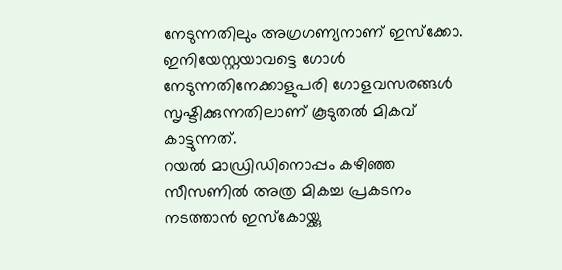നേടുന്നതിലും അഗ്രഗണ്യനാണ് ഇസ്‌ക്കോ. ഇനിയേസ്റ്റയാവട്ടെ ഗോള്‍ നേടുന്നതിനേക്കാളുപരി ഗോളവസരങ്ങള്‍ സൃഷ്ടിക്കുന്നതിലാണ് കൂടുതല്‍ മികവ് കാട്ടുന്നത്.
റയല്‍ മാഡ്രിഡിനൊപ്പം കഴിഞ്ഞ സീസണില്‍ അത്ര മികച്ച പ്രകടനം നടത്താന്‍ ഇസ്‌കോയ്ക്കു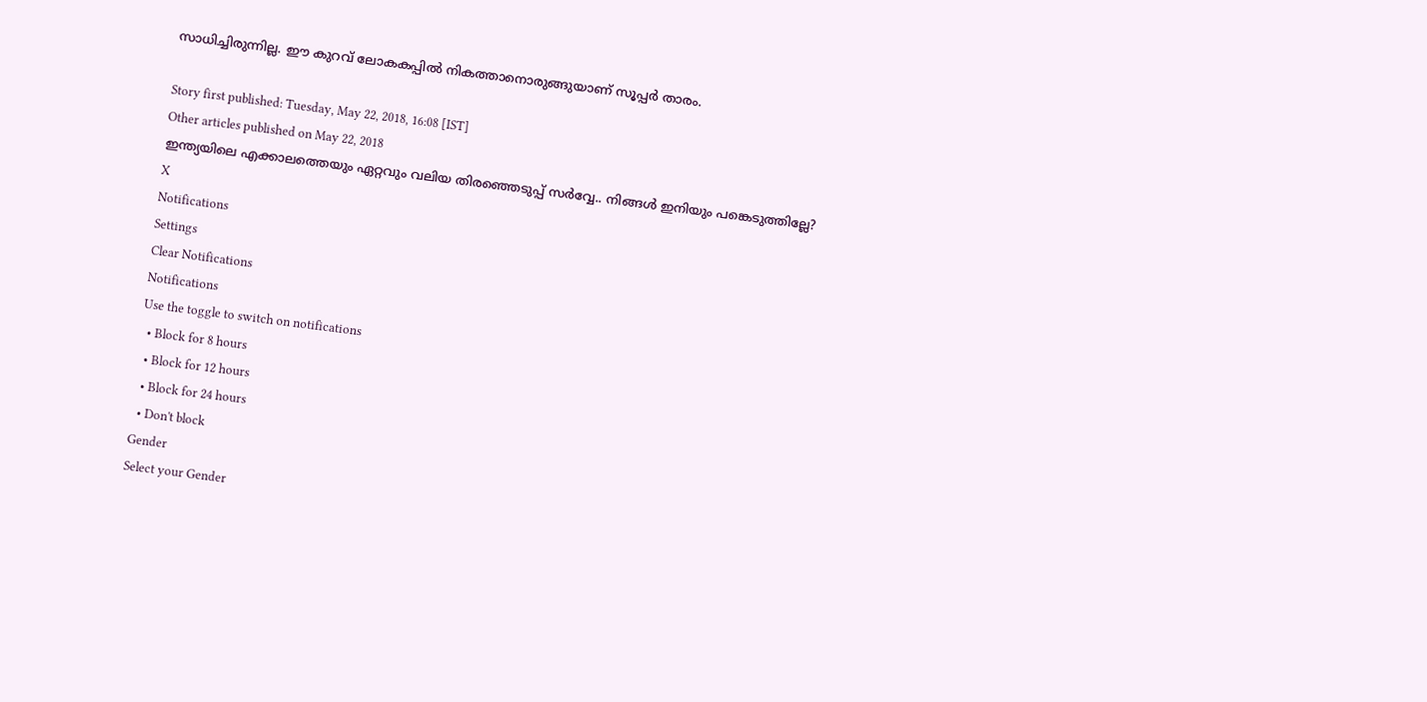സാധിച്ചിരുന്നില്ല. ഈ കുറവ് ലോകകപ്പില്‍ നികത്താനൊരുങ്ങുയാണ് സൂപ്പര്‍ താരം.

Story first published: Tuesday, May 22, 2018, 16:08 [IST]
Other articles published on May 22, 2018
ഇന്ത്യയിലെ എക്കാലത്തെയും ഏറ്റവും വലിയ തിരഞ്ഞെടുപ്പ് സർവ്വേ.. നിങ്ങൾ ഇനിയും പങ്കെടുത്തില്ലേ?
X
Notifications
Settings
Clear Notifications
Notifications
Use the toggle to switch on notifications
  • Block for 8 hours
  • Block for 12 hours
  • Block for 24 hours
  • Don't block
Gender
Select your Gender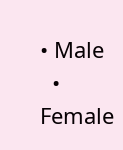• Male
  • Female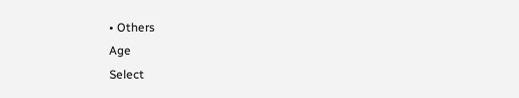• Others
Age
Select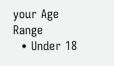your Age Range
  • Under 18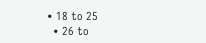• 18 to 25
  • 26 to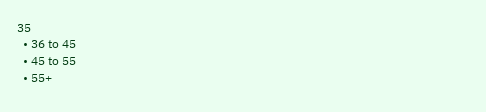35
  • 36 to 45
  • 45 to 55
  • 55+